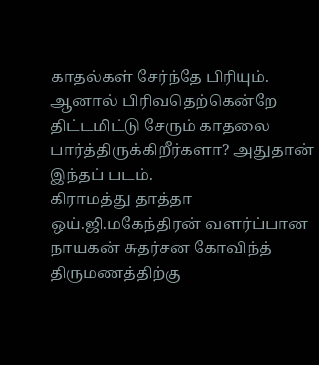காதல்கள் சேர்ந்தே பிரியும். ஆனால் பிரிவதெற்கென்றே திட்டமிட்டு சேரும் காதலை பார்த்திருக்கிறீர்களா? அதுதான் இந்தப் படம்.
கிராமத்து தாத்தா ஒய்.ஜி.மகேந்திரன் வளர்ப்பான நாயகன் சுதர்சன கோவிந்த் திருமணத்திற்கு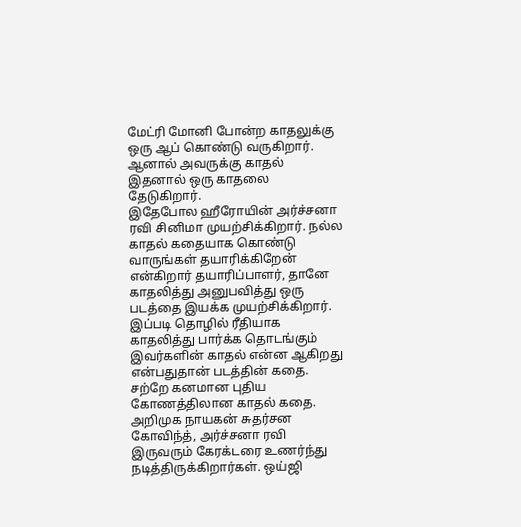மேட்ரி மோனி போன்ற காதலுக்கு ஒரு ஆப் கொண்டு வருகிறார். ஆனால் அவருக்கு காதல் இதனால் ஒரு காதலை தேடுகிறார்.
இதேபோல ஹீரோயின் அர்ச்சனா ரவி சினிமா முயற்சிக்கிறார். நல்ல காதல் கதையாக கொண்டு வாருங்கள் தயாரிக்கிறேன் என்கிறார் தயாரிப்பாளர், தானே காதலித்து அனுபவித்து ஒரு படத்தை இயக்க முயற்சிக்கிறார். இப்படி தொழில் ரீதியாக காதலித்து பார்க்க தொடங்கும் இவர்களின் காதல் என்ன ஆகிறது என்பதுதான் படத்தின் கதை.
சற்றே கனமான புதிய கோணத்திலான காதல் கதை. அறிமுக நாயகன் சுதர்சன கோவிந்த், அர்ச்சனா ரவி இருவரும் கேரக்டரை உணர்ந்து நடித்திருக்கிறார்கள். ஒய்ஜி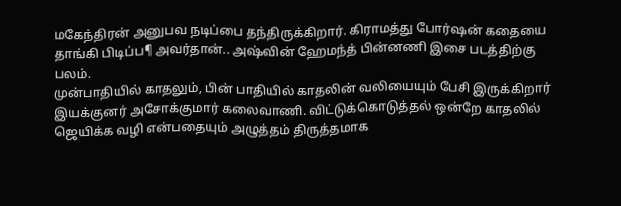மகேந்திரன் அனுபவ நடிப்பை தந்திருக்கிறார். கிராமத்து போர்ஷன் கதையை தாங்கி பிடிப்ப¶ அவர்தான்.. அஷ்வின் ஹேமந்த் பின்னணி இசை படத்திற்கு பலம்.
முன்பாதியில் காதலும், பின் பாதியில் காதலின் வலியையும் பேசி இருக்கிறார் இயக்குனர் அசோக்குமார் கலைவாணி. விட்டுக்கொடுத்தல் ஒன்றே காதலில் ஜெயிக்க வழி என்பதையும் அழுத்தம் திருத்தமாக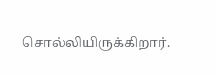சொல்லியிருக்கிறார்.